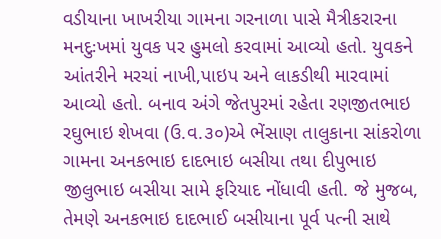વડીયાના ખાખરીયા ગામના ગરનાળા પાસે મૈત્રીકરારના મનદુઃખમાં યુવક પર હુમલો કરવામાં આવ્યો હતો. યુવકને આંતરીને મરચાં નાખી,પાઇપ અને લાકડીથી મારવામાં આવ્યો હતો. બનાવ અંગે જેતપુરમાં રહેતા રણજીતભાઇ રઘુભાઇ શેખવા (ઉ.વ.૩૦)એ ભેંસાણ તાલુકાના સાંકરોળા ગામના અનકભાઇ દાદભાઇ બસીયા તથા દીપુભાઇ જીલુભાઇ બસીયા સામે ફરિયાદ નોંધાવી હતી. જે મુજબ, તેમણે અનકભાઇ દાદભાઈ બસીયાના પૂર્વ પત્ની સાથે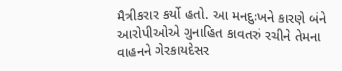મૈત્રીકરાર કર્યો હતો. આ મનદુઃખને કારણે બંને આરોપીઓએ ગુનાહિત કાવતરું રચીને તેમના વાહનને ગેરકાયદેસર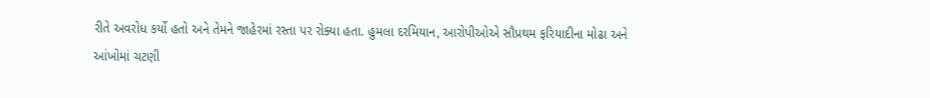રીતે અવરોધ કર્યો હતો અને તેમને જાહેરમાં રસ્તા પર રોક્યા હતા. હુમલા દરમિયાન, આરોપીઓએ સૌપ્રથમ ફરિયાદીના મોઢા અને આંખોમાં ચટણી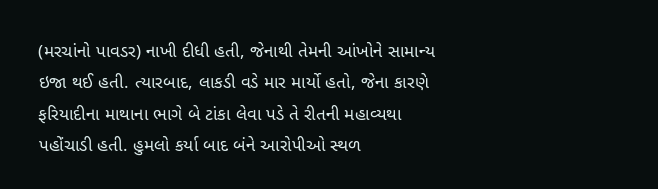(મરચાંનો પાવડર) નાખી દીધી હતી, જેનાથી તેમની આંખોને સામાન્ય ઇજા થઈ હતી. ત્યારબાદ, લાકડી વડે માર માર્યો હતો, જેના કારણે ફરિયાદીના માથાના ભાગે બે ટાંકા લેવા પડે તે રીતની મહાવ્યથા પહોંચાડી હતી. હુમલો કર્યા બાદ બંને આરોપીઓ સ્થળ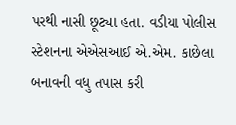પરથી નાસી છૂટ્યા હતા. વડીયા પોલીસ સ્ટેશનના એએસઆઈ એ.એમ. કાછેલા બનાવની વધુ તપાસ કરી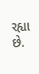રહ્યા છે.